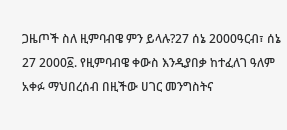ጋዜጦች ስለ ዚምባብዌ ምን ይላሉ?27 ሰኔ 2000ዓርብ፣ ሰኔ 27 2000፩. የዚምባብዌ ቀውስ እንዲያበቃ ከተፈለገ ዓለም አቀፉ ማህበረሰብ በዚችው ሀገር መንግስትና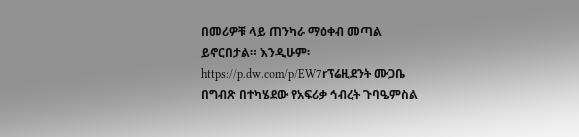በመሪዎቹ ላይ ጠንካራ ማዕቀብ መጣል ይኖርበታል። እንዲሁም፡https://p.dw.com/p/EW7rፕሬዚደንት ሙጋቤ በግብጽ በተካሄደው የአፍሪቃ ኅብረት ጉባዔምስል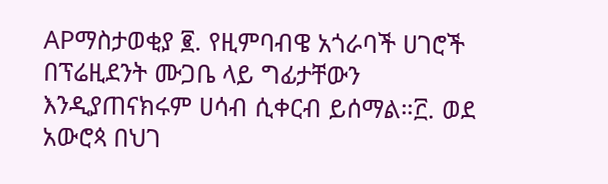APማስታወቂያ ፪. የዚምባብዌ አጎራባች ሀገሮች በፕሬዚደንት ሙጋቤ ላይ ግፊታቸውን እንዲያጠናክሩም ሀሳብ ሲቀርብ ይሰማል።፫. ወደ አውሮጳ በህገ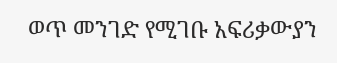ወጥ መንገድ የሚገቡ አፍሪቃውያን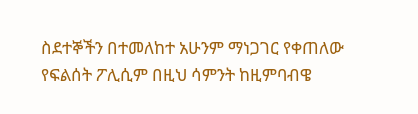ስደተኞችን በተመለከተ አሁንም ማነጋገር የቀጠለው የፍልሰት ፖሊሲም በዚህ ሳምንት ከዚምባብዌ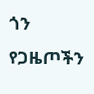ጎን የጋዜጦችን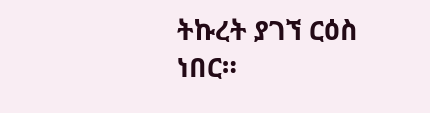ትኩረት ያገኘ ርዕስ ነበር።